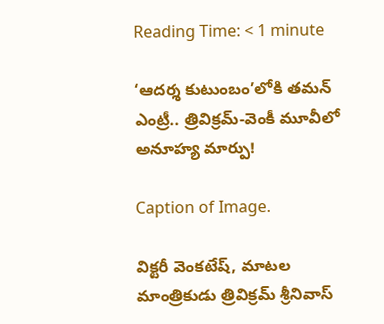Reading Time: < 1 minute

‘ఆదర్శ కుటుంబం’లోకి తమన్ ఎంట్రీ.. త్రివిక్రమ్-వెంకీ మూవీలో అనూహ్య మార్పు!

Caption of Image.

విక్టరీ వెంకటేష్, మాటల మాంత్రికుడు త్రివిక్రమ్ శ్రీనివాస్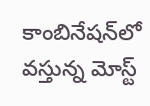కాంబినేషన్‌లో వస్తున్న మోస్ట్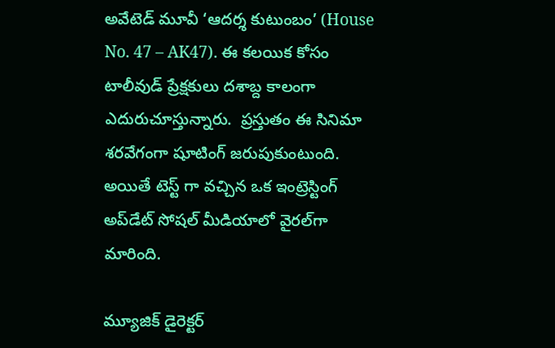అవేటెడ్ మూవీ ‘ఆదర్శ కుటుంబం’ (House No. 47 – AK47). ఈ కలయిక కోసం టాలీవుడ్ ప్రేక్షకులు దశాబ్ద కాలంగా ఎదురుచూస్తున్నారు.  ప్రస్తుతం ఈ సినిమా శరవేగంగా షూటింగ్ జరుపుకుంటుంది. అయితే టెస్ట్ గా వచ్చిన ఒక ఇంట్రెస్టింగ్ అప్‌డేట్ సోషల్ మీడియాలో వైరల్‌గా మారింది.

మ్యూజిక్ డైరెక్టర్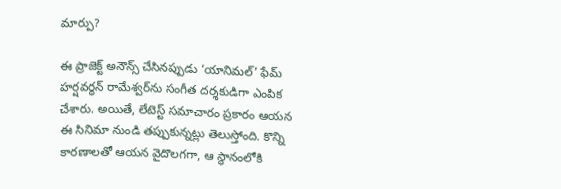మార్పు?

ఈ ప్రాజెక్ట్ అనౌన్స్ చేసినప్పుడు ‘యానిమల్’ ఫేమ్ హర్షవర్ధన్ రామేశ్వర్‌ను సంగీత దర్శకుడిగా ఎంపిక చేశారు. అయితే, లేటెస్ట్ సమాచారం ప్రకారం ఆయన ఈ సినిమా నుండి తప్పుకున్నట్లు తెలుస్తోంది. కొన్ని కారణాలతో ఆయన వైదొలగగా, ఆ స్థానంలోకి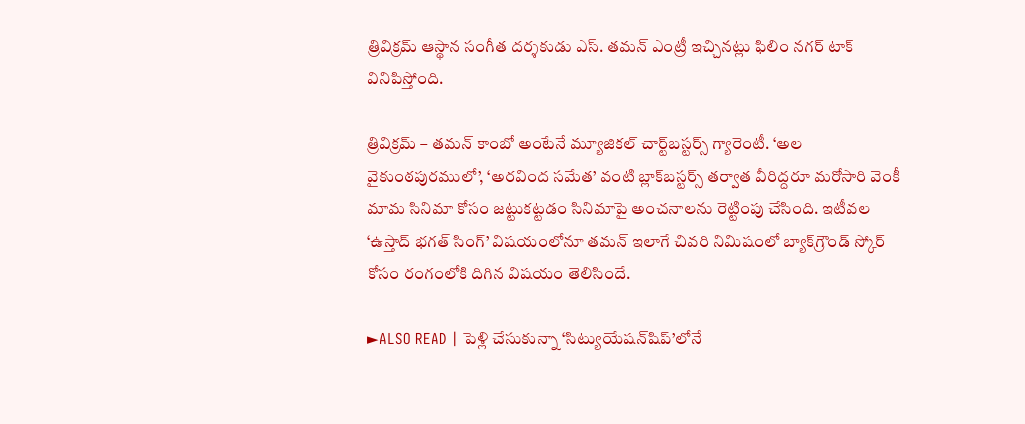త్రివిక్రమ్ ఆస్థాన సంగీత దర్శకుడు ఎస్. తమన్ ఎంట్రీ ఇచ్చినట్లు ఫిలిం నగర్ టాక్ వినిపిస్తోంది.

త్రివిక్రమ్ – తమన్ కాంబో అంటేనే మ్యూజికల్ చార్ట్‌బస్టర్స్ గ్యారెంటీ. ‘అల వైకుంఠపురములో’, ‘అరవింద సమేత’ వంటి బ్లాక్‌బస్టర్స్ తర్వాత వీరిద్దరూ మరోసారి వెంకీ మామ సినిమా కోసం జట్టుకట్టడం సినిమాపై అంచనాలను రెట్టింపు చేసింది. ఇటీవల ‘ఉస్తాద్ భగత్ సింగ్’ విషయంలోనూ తమన్ ఇలాగే చివరి నిమిషంలో బ్యాక్‌గ్రౌండ్ స్కోర్ కోసం రంగంలోకి దిగిన విషయం తెలిసిందే.

►ALSO READ | పెళ్లి చేసుకున్నా ‘సిట్యుయేషన్‌షిప్’లోనే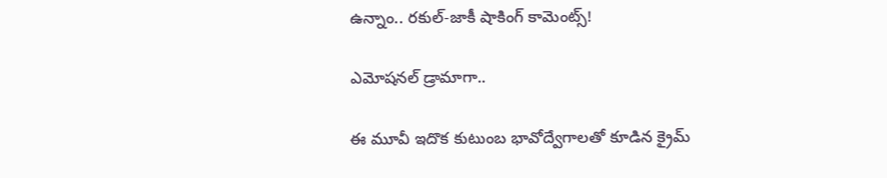ఉన్నాం.. రకుల్-జాకీ షాకింగ్ కామెంట్స్!

ఎమోషనల్ డ్రామాగా..

ఈ మూవీ ఇదొక కుటుంబ భావోద్వేగాలతో కూడిన క్రైమ్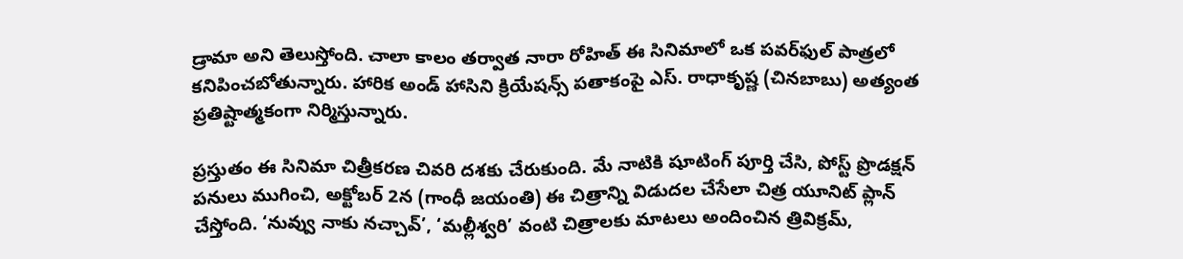డ్రామా అని తెలుస్తోంది. చాలా కాలం తర్వాత నారా రోహిత్ ఈ సినిమాలో ఒక పవర్‌ఫుల్ పాత్రలో కనిపించబోతున్నారు. హారిక అండ్ హాసిని క్రియేషన్స్ పతాకంపై ఎస్. రాధాకృష్ణ (చినబాబు) అత్యంత ప్రతిష్టాత్మకంగా నిర్మిస్తున్నారు.

ప్రస్తుతం ఈ సినిమా చిత్రీకరణ చివరి దశకు చేరుకుంది. మే నాటికి షూటింగ్ పూర్తి చేసి, పోస్ట్ ప్రొడక్షన్ పనులు ముగించి, అక్టోబర్ 2న (గాంధీ జయంతి) ఈ చిత్రాన్ని విడుదల చేసేలా చిత్ర యూనిట్ ప్లాన్ చేస్తోంది. ‘నువ్వు నాకు నచ్చావ్’, ‘మల్లీశ్వరి’ వంటి చిత్రాలకు మాటలు అందించిన త్రివిక్రమ్,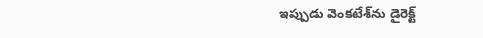ఇప్పుడు వెంకటేశ్‌ను డైరెక్ట్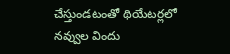చేస్తుండటంతో థియేటర్లలో నవ్వుల విందు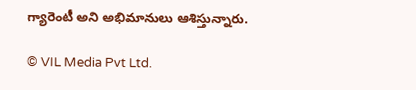గ్యారెంటీ అని అభిమానులు ఆశిస్తున్నారు.

© VIL Media Pvt Ltd.